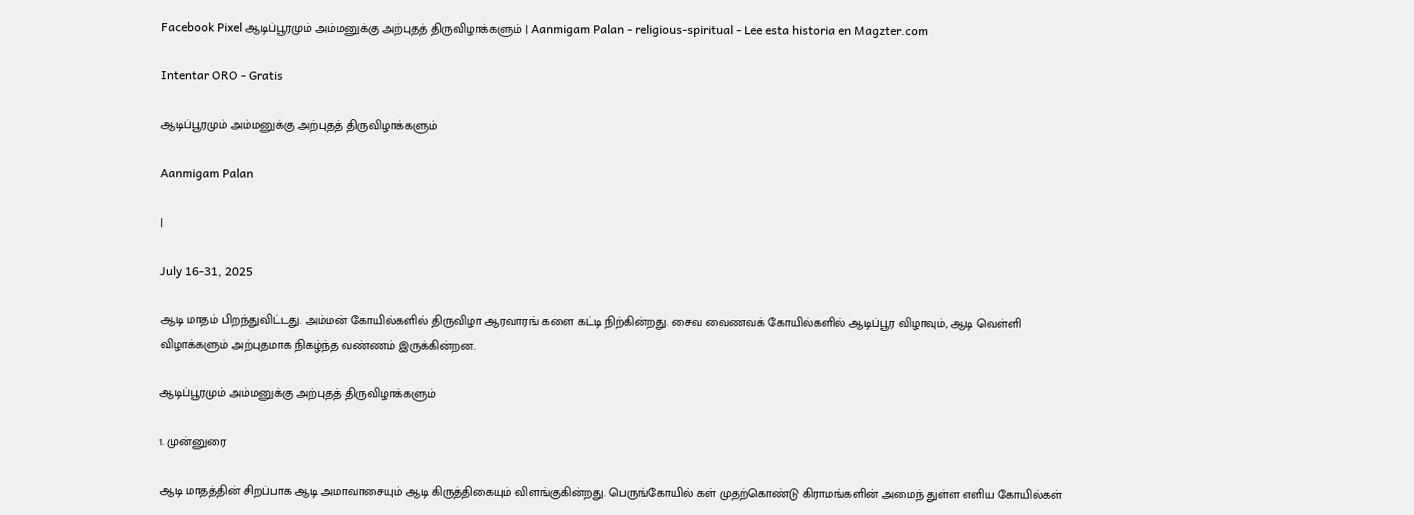Facebook Pixel ஆடிப்பூரமும் அம்மனுக்கு அற்புதத் திருவிழாக்களும் | Aanmigam Palan - religious-spiritual - Lee esta historia en Magzter.com

Intentar ORO - Gratis

ஆடிப்பூரமும் அம்மனுக்கு அற்புதத் திருவிழாக்களும்

Aanmigam Palan

|

July 16-31, 2025

ஆடி மாதம் பிறந்துவிட்டது. அம்மன் கோயில்களில் திருவிழா ஆரவாரங் களை கட்டி நிற்கின்றது. சைவ வைணவக் கோயில்களில் ஆடிப்பூர விழாவும், ஆடி வெள்ளி விழாக்களும் அற்புதமாக நிகழ்ந்த வண்ணம் இருக்கின்றன.

ஆடிப்பூரமும் அம்மனுக்கு அற்புதத் திருவிழாக்களும்

1. முன்னுரை

ஆடி மாதத்தின் சிறப்பாக ஆடி அமாவாசையும் ஆடி கிருத்திகையும் விளங்குகின்றது. பெருங்கோயில் கள் முதற்கொண்டு கிராமங்களின் அமைந் துள்ள எளிய கோயில்கள்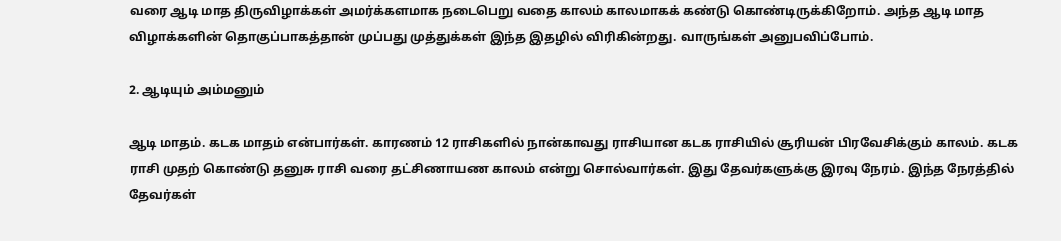வரை ஆடி மாத திருவிழாக்கள் அமர்க்களமாக நடைபெறு வதை காலம் காலமாகக் கண்டு கொண்டிருக்கிறோம். அந்த ஆடி மாத விழாக்களின் தொகுப்பாகத்தான் முப்பது முத்துக்கள் இந்த இதழில் விரிகின்றது. வாருங்கள் அனுபவிப்போம்.

2. ஆடியும் அம்மனும்

ஆடி மாதம். கடக மாதம் என்பார்கள். காரணம் 12 ராசிகளில் நான்காவது ராசியான கடக ராசியில் சூரியன் பிரவேசிக்கும் காலம். கடக ராசி முதற் கொண்டு தனுசு ராசி வரை தட்சிணாயண காலம் என்று சொல்வார்கள். இது தேவர்களுக்கு இரவு நேரம். இந்த நேரத்தில் தேவர்கள்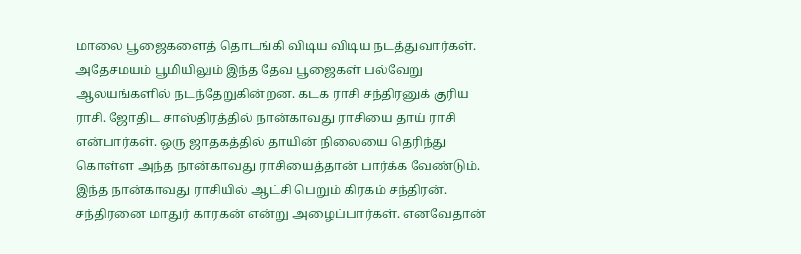மாலை பூஜைகளைத் தொடங்கி விடிய விடிய நடத்துவார்கள். அதேசமயம் பூமியிலும் இந்த தேவ பூஜைகள் பல்வேறு ஆலயங்களில் நடந்தேறுகின்றன. கடக ராசி சந்திரனுக் குரிய ராசி. ஜோதிட சாஸ்திரத்தில் நான்காவது ராசியை தாய் ராசி என்பார்கள். ஒரு ஜாதகத்தில் தாயின் நிலையை தெரிந்து கொள்ள அந்த நான்காவது ராசியைத்தான் பார்க்க வேண்டும். இந்த நான்காவது ராசியில் ஆட்சி பெறும் கிரகம் சந்திரன். சந்திரனை மாதுர் காரகன் என்று அழைப்பார்கள். எனவேதான்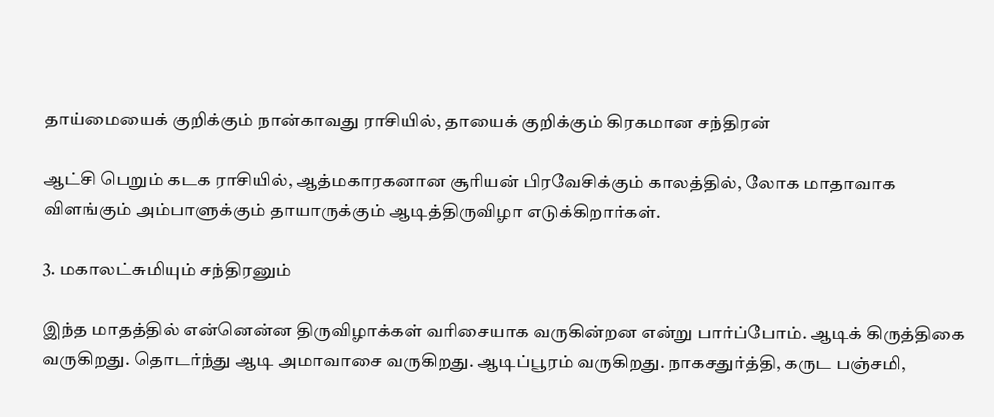தாய்மையைக் குறிக்கும் நான்காவது ராசியில், தாயைக் குறிக்கும் கிரகமான சந்திரன்

ஆட்சி பெறும் கடக ராசியில், ஆத்மகாரகனான சூரியன் பிரவேசிக்கும் காலத்தில், லோக மாதாவாக விளங்கும் அம்பாளுக்கும் தாயாருக்கும் ஆடித்திருவிழா எடுக்கிறார்கள்.

3. மகாலட்சுமியும் சந்திரனும்

இந்த மாதத்தில் என்னென்ன திருவிழாக்கள் வரிசையாக வருகின்றன என்று பார்ப்போம். ஆடிக் கிருத்திகை வருகிறது. தொடர்ந்து ஆடி அமாவாசை வருகிறது. ஆடிப்பூரம் வருகிறது. நாகசதுர்த்தி, கருட பஞ்சமி,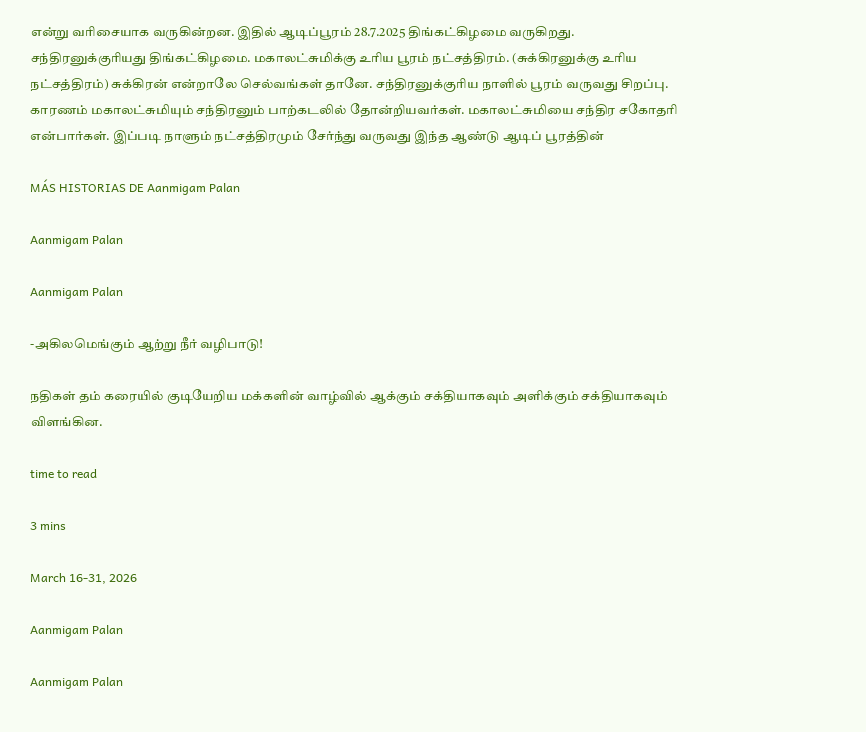என்று வரிசையாக வருகின்றன. இதில் ஆடிப்பூரம் 28.7.2025 திங்கட்கிழமை வருகிறது. சந்திரனுக்குரியது திங்கட்கிழமை. மகாலட்சுமிக்கு உரிய பூரம் நட்சத்திரம். (சுக்கிரனுக்கு உரிய நட்சத்திரம்) சுக்கிரன் என்றாலே செல்வங்கள் தானே. சந்திரனுக்குரிய நாளில் பூரம் வருவது சிறப்பு. காரணம் மகாலட்சுமியும் சந்திரனும் பாற்கடலில் தோன்றியவர்கள். மகாலட்சுமியை சந்திர சகோதரி என்பார்கள். இப்படி நாளும் நட்சத்திரமும் சேர்ந்து வருவது இந்த ஆண்டு ஆடிப் பூரத்தின்

MÁS HISTORIAS DE Aanmigam Palan

Aanmigam Palan

Aanmigam Palan

-அகிலமெங்கும் ஆற்று நீர் வழிபாடு!

நதிகள் தம் கரையில் குடியேறிய மக்களின் வாழ்வில் ஆக்கும் சக்தியாகவும் அளிக்கும் சக்தியாகவும் விளங்கின.

time to read

3 mins

March 16-31, 2026

Aanmigam Palan

Aanmigam Palan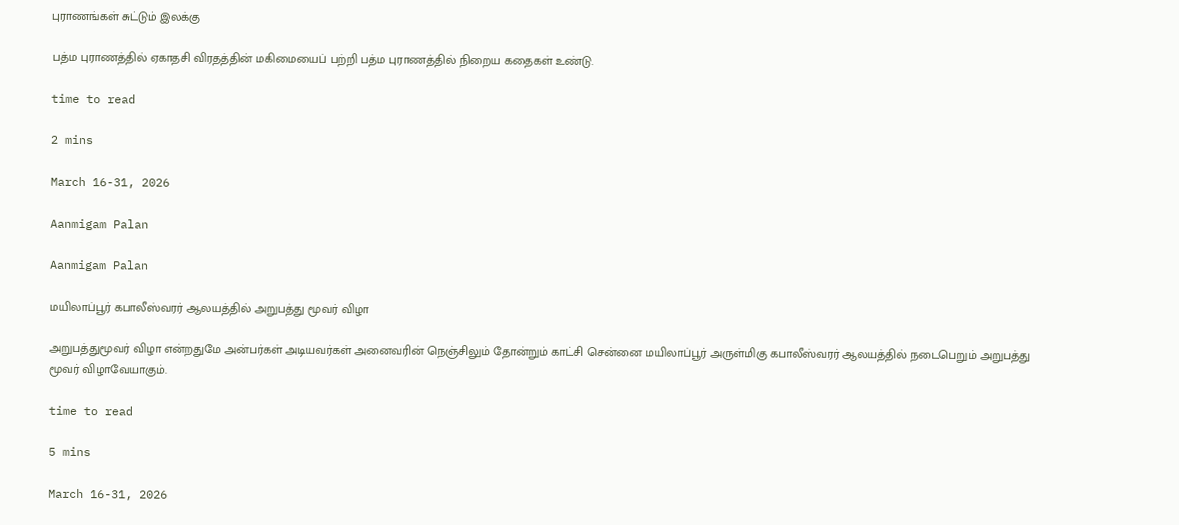புராணங்கள் சுட்டும் இலக்கு

பத்ம புராணத்தில் ஏகாதசி விரதத்தின் மகிமையைப் பற்றி பத்ம புராணத்தில் நிறைய கதைகள் உண்டு.

time to read

2 mins

March 16-31, 2026

Aanmigam Palan

Aanmigam Palan

மயிலாப்பூர் கபாலீஸ்வரர் ஆலயத்தில் அறுபத்து மூவர் விழா

அறுபத்துமூவர் விழா என்றதுமே அன்பர்கள் அடியவர்கள் அனைவரின் நெஞ்சிலும் தோன்றும் காட்சி சென்னை மயிலாப்பூர் அருள்மிகு கபாலீஸ்வரர் ஆலயத்தில் நடைபெறும் அறுபத்து மூவர் விழாவேயாகும்.

time to read

5 mins

March 16-31, 2026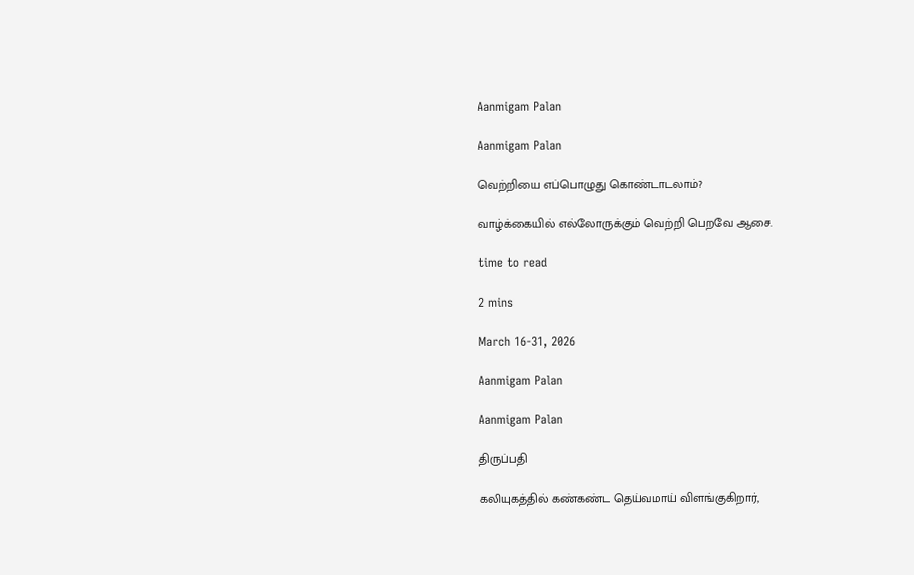Aanmigam Palan

Aanmigam Palan

வெற்றியை எப்பொழுது கொண்டாடலாம்?

வாழ்க்கையில் எல்லோருக்கும் வெற்றி பெறவே ஆசை.

time to read

2 mins

March 16-31, 2026

Aanmigam Palan

Aanmigam Palan

திருப்பதி

கலியுகத்தில் கண்கண்ட தெய்வமாய் விளங்குகிறார்,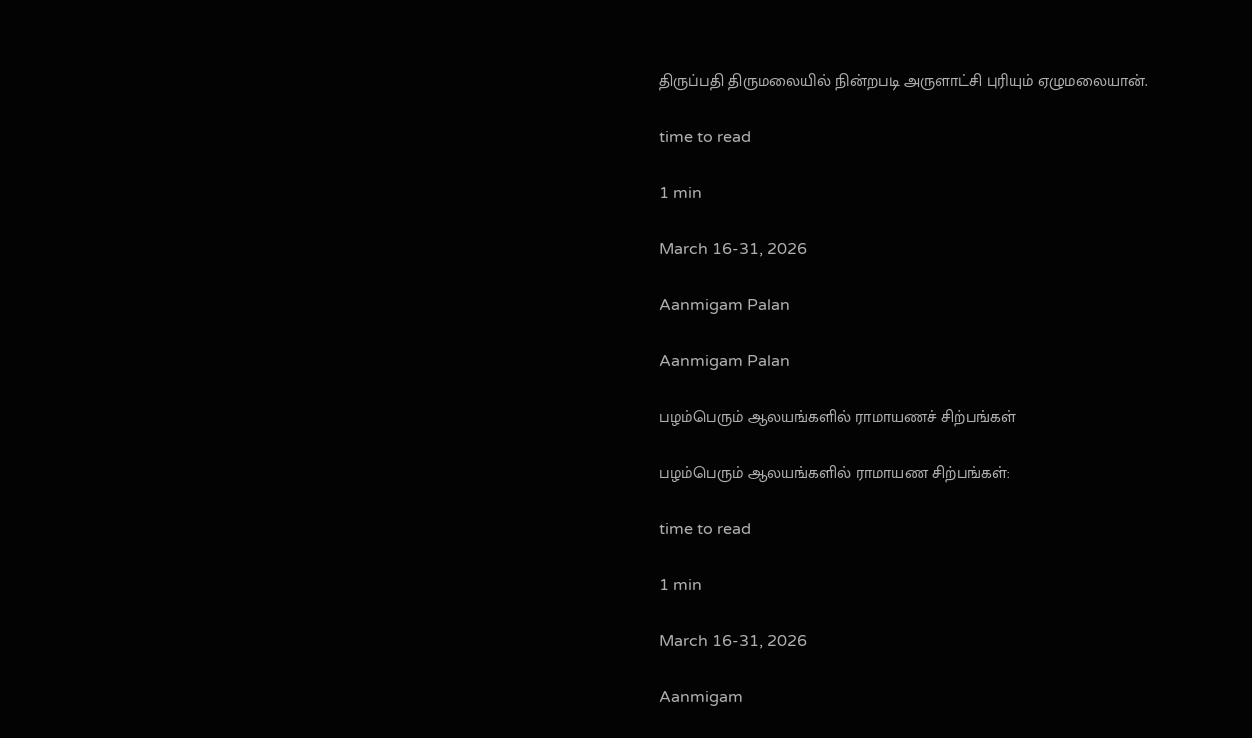திருப்பதி திருமலையில் நின்றபடி அருளாட்சி புரியும் ஏழுமலையான்.

time to read

1 min

March 16-31, 2026

Aanmigam Palan

Aanmigam Palan

பழம்பெரும் ஆலயங்களில் ராமாயணச் சிற்பங்கள்

பழம்பெரும் ஆலயங்களில் ராமாயண சிற்பங்கள்:

time to read

1 min

March 16-31, 2026

Aanmigam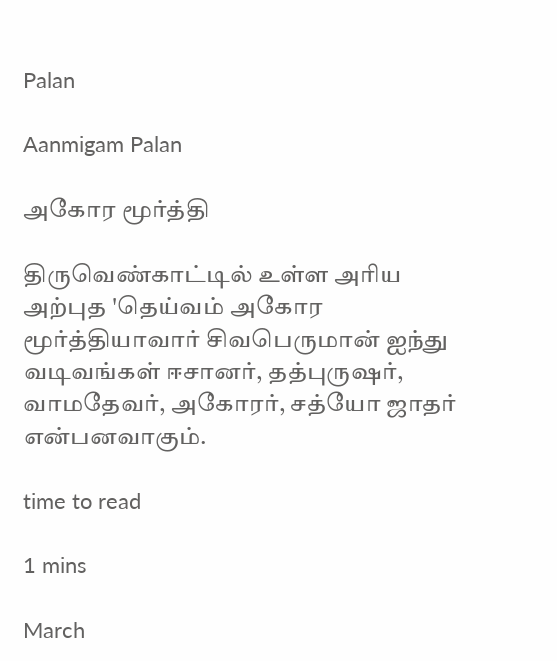Palan

Aanmigam Palan

அகோர மூர்த்தி

திருவெண்காட்டில் உள்ள அரிய அற்புத 'தெய்வம் அகோர மூர்த்தியாவார் சிவபெருமான் ஐந்து வடிவங்கள் ஈசானர், தத்புருஷர், வாமதேவர், அகோரர், சத்யோ ஜாதர் என்பனவாகும்.

time to read

1 mins

March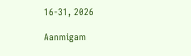16-31, 2026

Aanmigam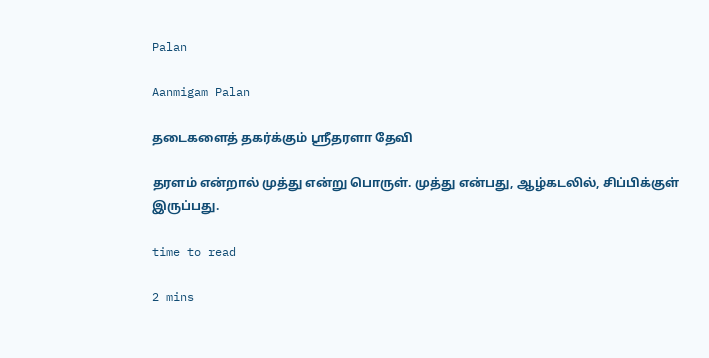Palan

Aanmigam Palan

தடைகளைத் தகர்க்கும் ஸ்ரீதரளா தேவி

தரளம் என்றால் முத்து என்று பொருள். முத்து என்பது, ஆழ்கடலில், சிப்பிக்குள் இருப்பது.

time to read

2 mins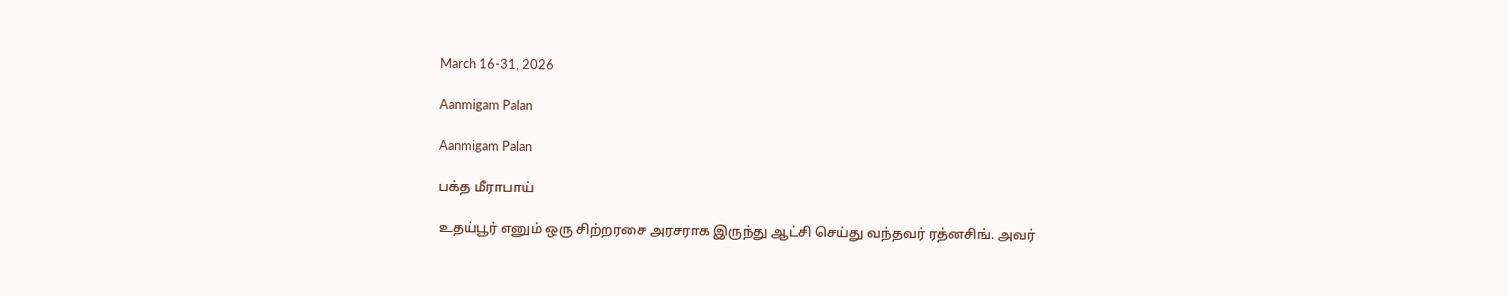March 16-31, 2026

Aanmigam Palan

Aanmigam Palan

பக்த மீராபாய்

உதய்பூர் எனும் ஒரு சிற்றரசை அரசராக இருந்து ஆட்சி செய்து வந்தவர் ரத்னசிங். அவர்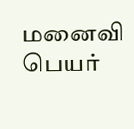மனைவி பெயர்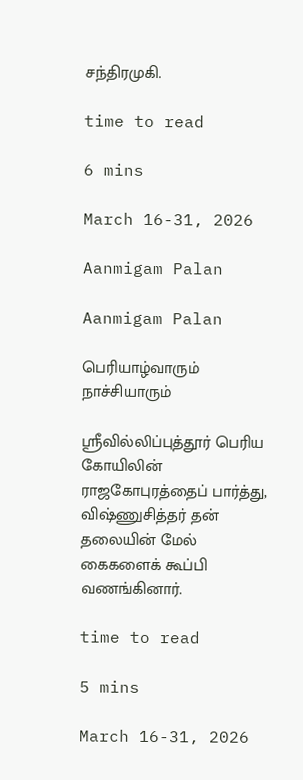சந்திரமுகி.

time to read

6 mins

March 16-31, 2026

Aanmigam Palan

Aanmigam Palan

பெரியாழ்வாரும் நாச்சியாரும்

ஸ்ரீவில்லிப்புத்தூர் பெரிய கோயிலின் ராஜகோபுரத்தைப் பார்த்து, விஷ்ணுசித்தர் தன் தலையின் மேல் கைகளைக் கூப்பி வணங்கினார்.

time to read

5 mins

March 16-31, 2026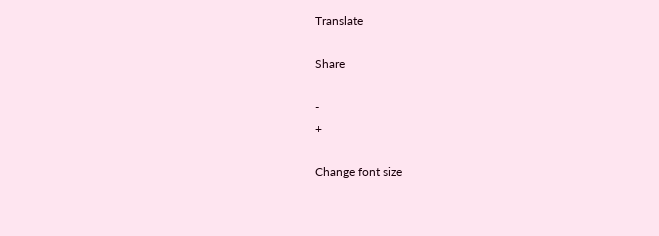Translate

Share

-
+

Change font size